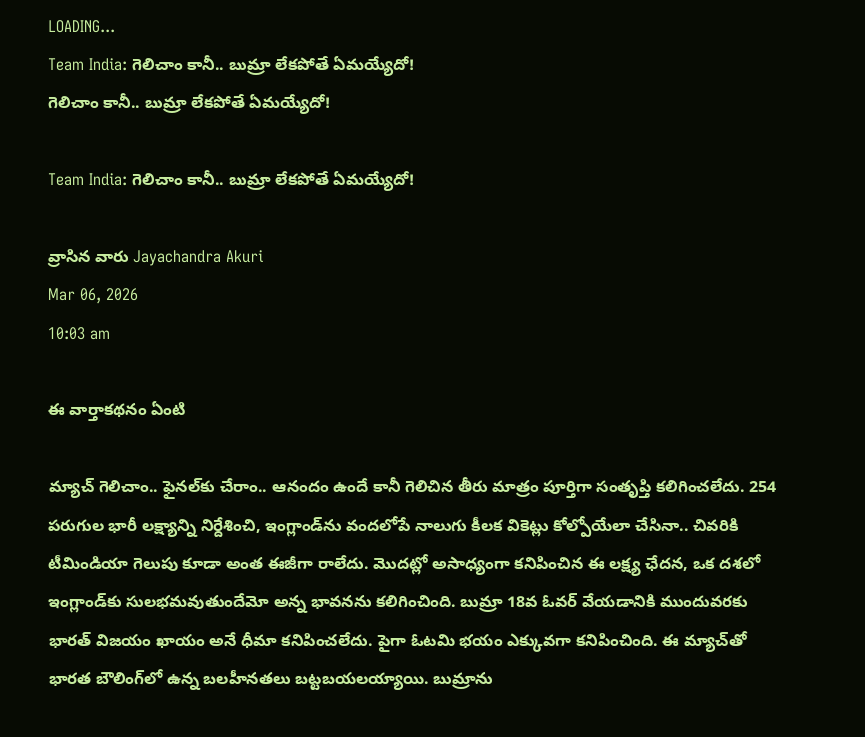LOADING...
Team India: గెలిచాం కానీ.. బుమ్రా లేకపోతే ఏమయ్యేదో!
గెలిచాం కానీ.. బుమ్రా లేకపోతే ఏమయ్యేదో!

Team India: గెలిచాం కానీ.. బుమ్రా లేకపోతే ఏమయ్యేదో!

వ్రాసిన వారు Jayachandra Akuri
Mar 06, 2026
10:03 am

ఈ వార్తాకథనం ఏంటి

మ్యాచ్‌ గెలిచాం.. ఫైనల్‌కు చేరాం.. ఆనందం ఉందే కానీ గెలిచిన తీరు మాత్రం పూర్తిగా సంతృప్తి కలిగించలేదు. 254 పరుగుల భారీ లక్ష్యాన్ని నిర్దేశించి, ఇంగ్లాండ్‌ను వందలోపే నాలుగు కీలక వికెట్లు కోల్పోయేలా చేసినా.. చివరికి టీమిండియా గెలుపు కూడా అంత ఈజీగా రాలేదు. మొదట్లో అసాధ్యంగా కనిపించిన ఈ లక్ష్య ఛేదన, ఒక దశలో ఇంగ్లాండ్‌కు సులభమవుతుందేమో అన్న భావనను కలిగించింది. బుమ్రా 18వ ఓవర్‌ వేయడానికి ముందువరకు భారత్‌ విజయం ఖాయం అనే ధీమా కనిపించలేదు. పైగా ఓటమి భయం ఎక్కువగా కనిపించింది. ఈ మ్యాచ్‌తో భారత బౌలింగ్‌లో ఉన్న బలహీనతలు బట్టబయలయ్యాయి. బుమ్రాను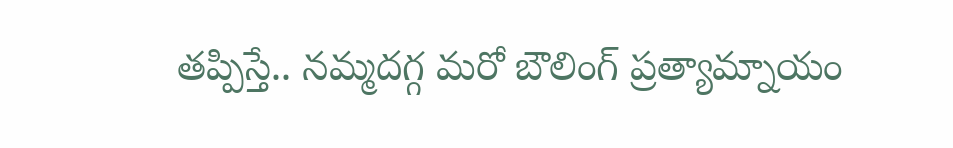తప్పిస్తే.. నమ్మదగ్గ మరో బౌలింగ్‌ ప్రత్యామ్నాయం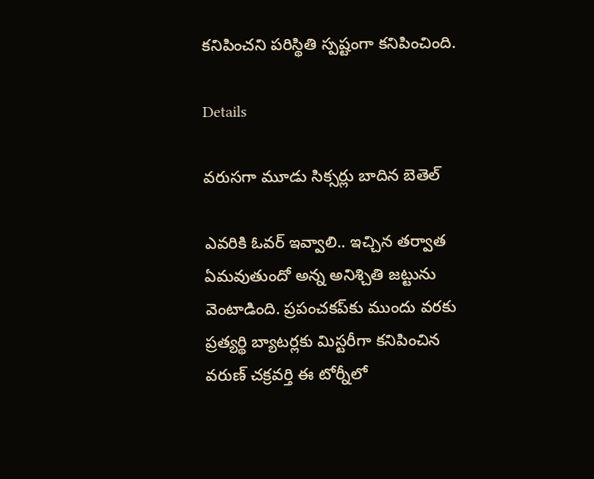కనిపించని పరిస్థితి స్పష్టంగా కనిపించింది.

Details

వరుసగా మూడు సిక్సర్లు బాదిన బెతెల్

ఎవరికి ఓవర్‌ ఇవ్వాలి.. ఇచ్చిన తర్వాత ఏమవుతుందో అన్న అనిశ్చితి జట్టును వెంటాడింది. ప్రపంచకప్‌కు ముందు వరకు ప్రత్యర్థి బ్యాటర్లకు మిస్టరీగా కనిపించిన వరుణ్‌ చక్రవర్తి ఈ టోర్నీలో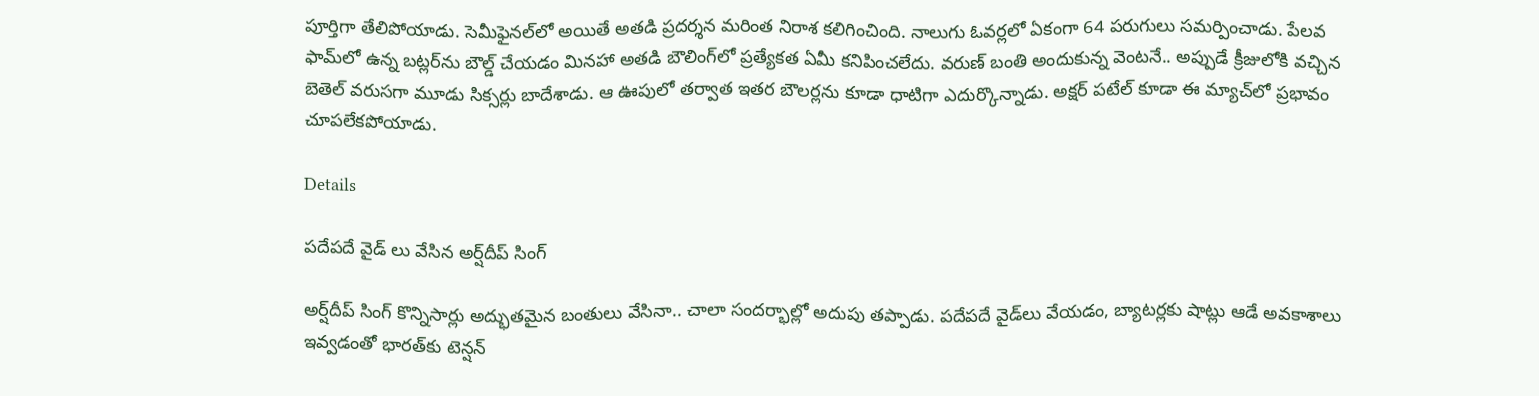పూర్తిగా తేలిపోయాడు. సెమీఫైనల్‌లో అయితే అతడి ప్రదర్శన మరింత నిరాశ కలిగించింది. నాలుగు ఓవర్లలో ఏకంగా 64 పరుగులు సమర్పించాడు. పేలవ ఫామ్‌లో ఉన్న బట్లర్‌ను బౌల్డ్‌ చేయడం మినహా అతడి బౌలింగ్‌లో ప్రత్యేకత ఏమీ కనిపించలేదు. వరుణ్‌ బంతి అందుకున్న వెంటనే.. అప్పుడే క్రీజులోకి వచ్చిన బెతెల్‌ వరుసగా మూడు సిక్సర్లు బాదేశాడు. ఆ ఊపులో తర్వాత ఇతర బౌలర్లను కూడా ధాటిగా ఎదుర్కొన్నాడు. అక్షర్‌ పటేల్‌ కూడా ఈ మ్యాచ్‌లో ప్రభావం చూపలేకపోయాడు.

Details

పదేపదే వైడ్ లు వేసిన అర్ష్‌దీప్‌ సింగ్

అర్ష్‌దీప్‌ సింగ్‌ కొన్నిసార్లు అద్భుతమైన బంతులు వేసినా.. చాలా సందర్భాల్లో అదుపు తప్పాడు. పదేపదే వైడ్‌లు వేయడం, బ్యాటర్లకు షాట్లు ఆడే అవకాశాలు ఇవ్వడంతో భారత్‌కు టెన్షన్‌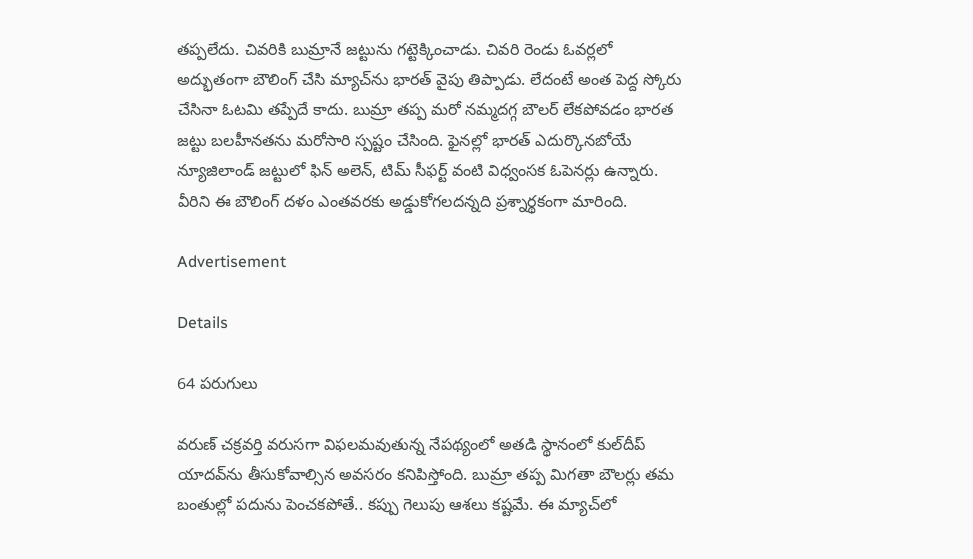తప్పలేదు. చివరికి బుమ్రానే జట్టును గట్టెక్కించాడు. చివరి రెండు ఓవర్లలో అద్భుతంగా బౌలింగ్‌ చేసి మ్యాచ్‌ను భారత్ వైపు తిప్పాడు. లేదంటే అంత పెద్ద స్కోరు చేసినా ఓటమి తప్పేదే కాదు. బుమ్రా తప్ప మరో నమ్మదగ్గ బౌలర్‌ లేకపోవడం భారత జట్టు బలహీనతను మరోసారి స్పష్టం చేసింది. ఫైనల్లో భారత్‌ ఎదుర్కొనబోయే న్యూజిలాండ్‌ జట్టులో ఫిన్‌ అలెన్‌, టిమ్‌ సీఫర్ట్‌ వంటి విధ్వంసక ఓపెనర్లు ఉన్నారు. వీరిని ఈ బౌలింగ్‌ దళం ఎంతవరకు అడ్డుకోగలదన్నది ప్రశ్నార్థకంగా మారింది.

Advertisement

Details

64 పరుగులు

వరుణ్‌ చక్రవర్తి వరుసగా విఫలమవుతున్న నేపథ్యంలో అతడి స్థానంలో కుల్‌దీప్‌ యాదవ్‌ను తీసుకోవాల్సిన అవసరం కనిపిస్తోంది. బుమ్రా తప్ప మిగతా బౌలర్లు తమ బంతుల్లో పదును పెంచకపోతే.. కప్పు గెలుపు ఆశలు కష్టమే. ఈ మ్యాచ్‌లో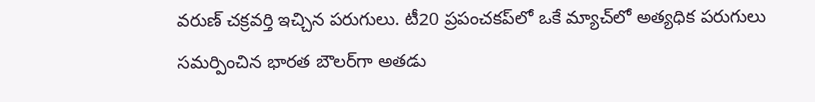వరుణ్‌ చక్రవర్తి ఇచ్చిన పరుగులు. టీ20 ప్రపంచకప్‌లో ఒకే మ్యాచ్‌లో అత్యధిక పరుగులు సమర్పించిన భారత బౌలర్‌గా అతడు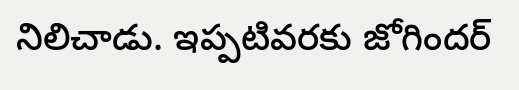నిలిచాడు. ఇప్పటివరకు జోగిందర్‌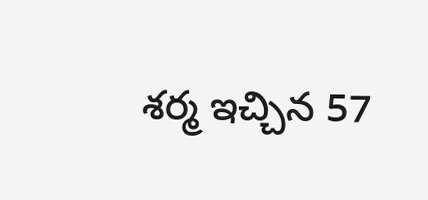శర్మ ఇచ్చిన 57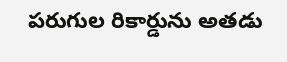పరుగుల రికార్డును అతడు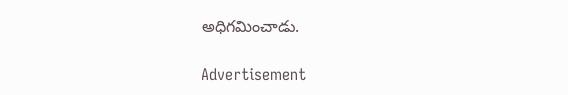అధిగమించాడు.

Advertisement